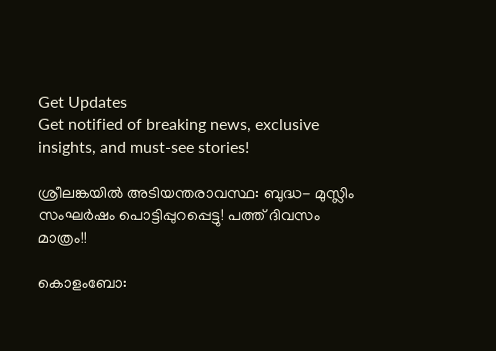Get Updates
Get notified of breaking news, exclusive insights, and must-see stories!

ശ്രീലങ്കയിൽ അടിയന്തരാവസ്ഥ: ബുദ്ധ- മുസ്ലിം സംഘര്‍ഷം പൊട്ടിപ്പുറപ്പെട്ടു! പത്ത് ദിവസം മാത്രം!!

കൊളംബോ: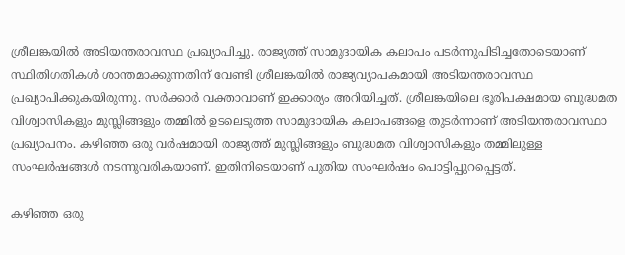ശ്രീലങ്കയിൽ അടിയന്തരാവസ്ഥ പ്രഖ്യാപിച്ചു. രാജ്യത്ത് സാമുദായിക കലാപം പടർന്നുപിടിച്ചതോടെയാണ് സ്ഥിതിഗതികൾ ശാന്തമാക്കുന്നതിന് വേണ്ടി ശ്രീലങ്കയിൽ രാജ്യവ്യാപകമായി അടിയന്തരാവസ്ഥ പ്രഖ്യാപിക്കുകയിരുന്നു. സർക്കാർ വക്താവാണ് ഇക്കാര്യം അറിയിച്ചത്. ശ്രീലങ്കയിലെ ഭൂരിപക്ഷമായ ബുദ്ധമത വിശ്വാസികളും മുസ്ലിങ്ങളും തമ്മിൽ ഉടലെടുത്ത സാമുദായിക കലാപങ്ങളെ തുടര്‍ന്നാണ് അടിയന്തരാവസ്ഥാ പ്രഖ്യാപനം. കഴിഞ്ഞ ഒരു വർഷമായി രാജ്യത്ത് മുസ്ലിങ്ങളും ബുദ്ധമത വിശ്വാസികളും തമ്മിലുള്ള സംഘർഷങ്ങൾ നടന്നുവരികയാണ്. ഇതിനിടെയാണ് പുതിയ സംഘർഷം പൊട്ടിപ്പുറപ്പെട്ടത്.

കഴിഞ്ഞ ഒരു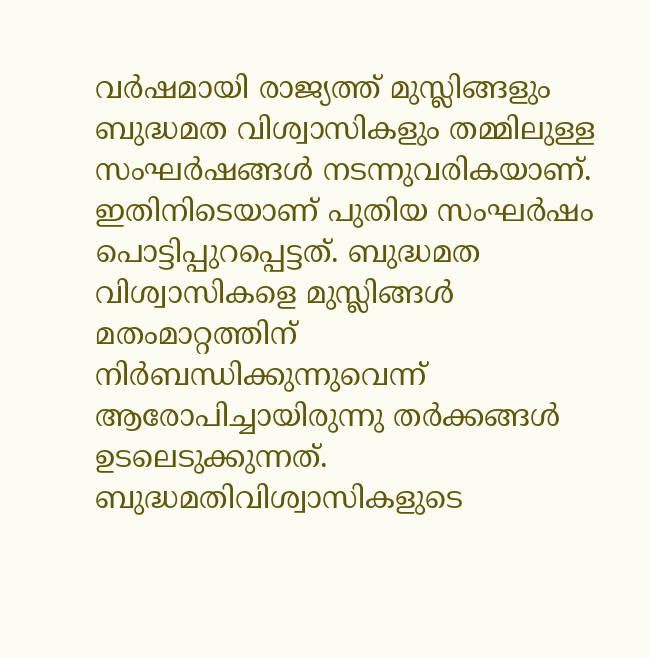വർഷമായി രാജ്യത്ത് മുസ്ലിങ്ങളും ബുദ്ധമത വിശ്വാസികളും തമ്മിലുള്ള സംഘർഷങ്ങൾ നടന്നുവരികയാണ്. ഇതിനിടെയാണ് പുതിയ സംഘർഷം പൊട്ടിപ്പുറപ്പെട്ടത്. ബുദ്ധമത വിശ്വാസികളെ മുസ്ലിങ്ങൾ മതംമാറ്റത്തിന് നിര്‍ബന്ധിക്കുന്നുവെന്ന് ആരോപിച്ചായിരുന്നു തര്‍ക്കങ്ങള്‍ ഉടലെടുക്കുന്നത്. ബുദ്ധമതിവിശ്വാസികളുടെ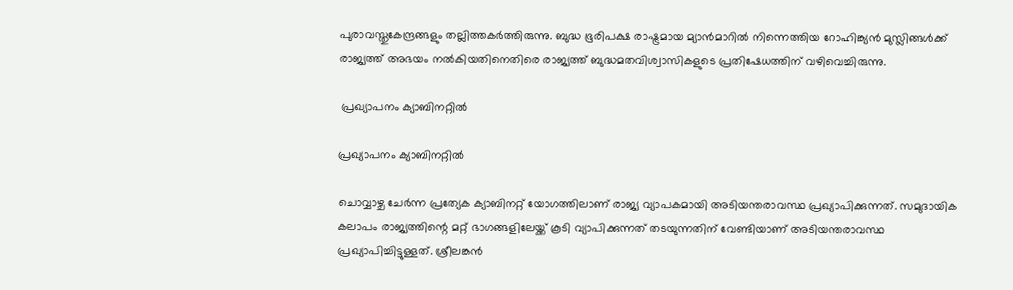പുരാവസ്തുകേന്ദ്രങ്ങളും തല്ലിത്തകർത്തിരുന്നു. ബുദ്ധ ഭൂരിപക്ഷ രാഷ്ട്രമായ മ്യാന്‍മാറില്‍ നിന്നെത്തിയ റോഹിങ്ക്യൻ മുസ്ലിങ്ങള്‍ക്ക് രാജ്യത്ത് അഭയം നൽകിയതിനെതിരെ രാജ്യത്ത് ബുദ്ധമതവിശ്വാസികളുടെ പ്രതിഷേധത്തിന് വഴിവെച്ചിരുന്നു.

 പ്രഖ്യാപനം ക്യാബിനറ്റില്‍

പ്രഖ്യാപനം ക്യാബിനറ്റില്‍

ചൊവ്വാഴ്ച ചേര്‍ന്ന പ്രത്യേക ക്യാബിനറ്റ് യോഗത്തിലാണ് രാജ്യ വ്യാപകമായി അടിയന്തരാവസ്ഥ പ്രഖ്യാപിക്കുന്നത്. സമുദായിക കലാപം രാജ്യത്തിന്റെ മറ്റ് ഭാഗങ്ങളിലേയ്ക്ക് കൂടി വ്യാപിക്കുന്നത് തടയുന്നതിന് വേണ്ടിയാണ് അടിയന്തരാവസ്ഥ പ്രഖ്യാപിച്ചിട്ടുള്ളത്. ശ്രീലങ്കൻ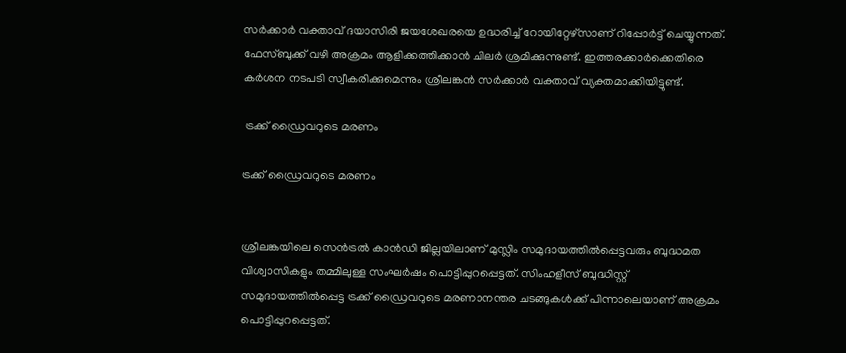സര്‍ക്കാർ വക്താവ് ദയാസിരി ജയശേഖരയെ ഉദ്ധരിച്ച് റോയിറ്റേഴ്സാണ് റിപ്പോര്‍ട്ട് ചെയ്യുന്നത്.
ഫേസ്ബുക്ക് വഴി അക്രമം ആളിക്കത്തിക്കാൻ ചിലർ ശ്രമിക്കുന്നുണ്ട്. ഇത്തരക്കാർക്കെതിരെ കർശന നടപടി സ്വീകരിക്കുമെന്നും ശ്രീലങ്കൻ സര്‍ക്കാർ വക്താവ് വ്യക്തമാക്കിയിട്ടുണ്ട്.

 ട്രക്ക് ഡ്രൈവറുടെ മരണം

ട്രക്ക് ഡ്രൈവറുടെ മരണം


ശ്രീലങ്കയിലെ സെന്‍ട്രല്‍ കാന്‍ഡി ജില്ലയിലാണ് മുസ്ലിം സമുദായത്തില്‍പ്പെട്ടവരും ബുദ്ധമത വിശ്വാസികളും തമ്മിലുള്ള സംഘര്‍ഷം പൊട്ടിപ്പുറപ്പെട്ടത്. സിംഹളീസ് ബുദ്ധിസ്റ്റ് സമുദായത്തില്‍പ്പെട്ട ട്രക്ക് ഡ്രൈവറുടെ മരണാനന്തര ചടങ്ങുകള്‍ക്ക് പിന്നാലെയാണ് അക്രമം പൊട്ടിപ്പുറപ്പെട്ടത്.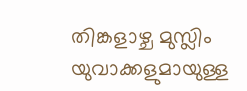തിങ്കളാഴ്ച മുസ്ലിം യുവാക്കളുമായുള്ള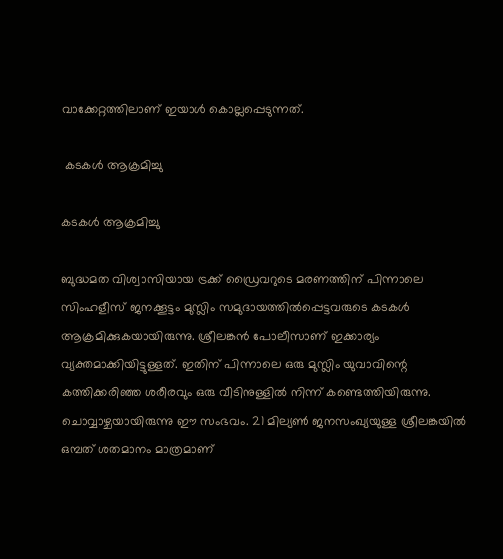വാക്കേറ്റത്തിലാണ് ഇയാള്‍ കൊല്ലപ്പെടുന്നത്.

 കടകള്‍ ആക്രമിച്ചു

കടകള്‍ ആക്രമിച്ചു

ബുദ്ധമത വിശ്വാസിയായ ട്രക്ക് ഡ്രൈവറുടെ മരണത്തിന് പിന്നാലെ സിംഹളീസ് ജനക്കൂട്ടം മുസ്ലിം സമുദായത്തില്‍പ്പെട്ടവരുടെ കടകള്‍ ആക്രമിക്കുകയായിരുന്നു. ശ്രീലങ്കന്‍ പോലീസാണ് ഇക്കാര്യം വ്യക്തമാക്കിയിട്ടുള്ളത്. ഇതിന് പിന്നാലെ ഒരു മുസ്ലിം യുവാവിന്റെ കത്തിക്കരിഞ്ഞ ശരീരവും ഒരു വീടിനുള്ളില്‍ നിന്ന് കണ്ടെത്തിയിരുന്നു. ചൊവ്വാഴ്ചയായിരുന്നു ഈ സംഭവം. 21 മില്യണ്‍ ജനസംഖ്യയുള്ള ശ്രീലങ്കയില്‍ ഒമ്പത് ശതമാനം മാത്രമാണ്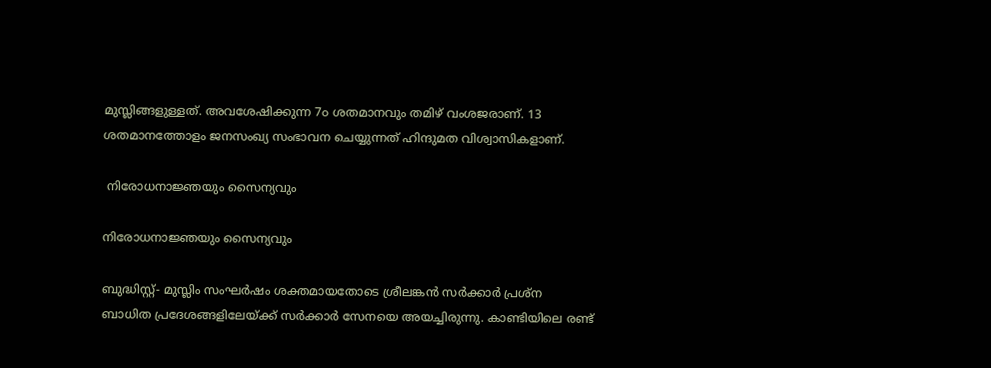മുസ്ലിങ്ങളുള്ളത്. അവശേഷിക്കുന്ന 7൦ ശതമാനവും തമിഴ് വംശജരാണ്. 13 ശതമാനത്തോളം ജനസംഖ്യ സംഭാവന ചെയ്യുന്നത് ഹിന്ദുമത വിശ്വാസികളാണ്.

 നിരോധനാജ്ഞയും സൈന്യവും

നിരോധനാജ്ഞയും സൈന്യവും

ബുദ്ധിസ്റ്റ്- മുസ്ലിം സംഘര്‍ഷം ശക്തമായതോടെ ശ്രീലങ്കന്‍ സര്‍ക്കാര്‍ പ്രശ്ന ബാധിത പ്രദേശങ്ങളിലേയ്ക്ക് സര്‍ക്കാര്‍ സേനയെ അയച്ചിരുന്നു. കാണ്ടിയിലെ രണ്ട്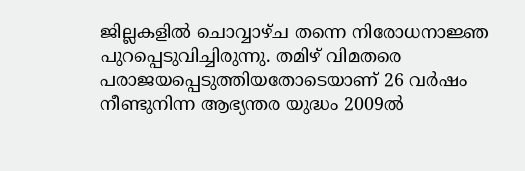ജില്ലകളില്‍ ചൊവ്വാഴ്ച തന്നെ നിരോധനാജ്ഞ പുറപ്പെടുവിച്ചിരുന്നു. തമിഴ് വിമതരെ പരാജയപ്പെടുത്തിയതോടെയാണ് 26 വര്‍ഷം നീണ്ടുനിന്ന ആഭ്യന്തര യുദ്ധം 2009ല്‍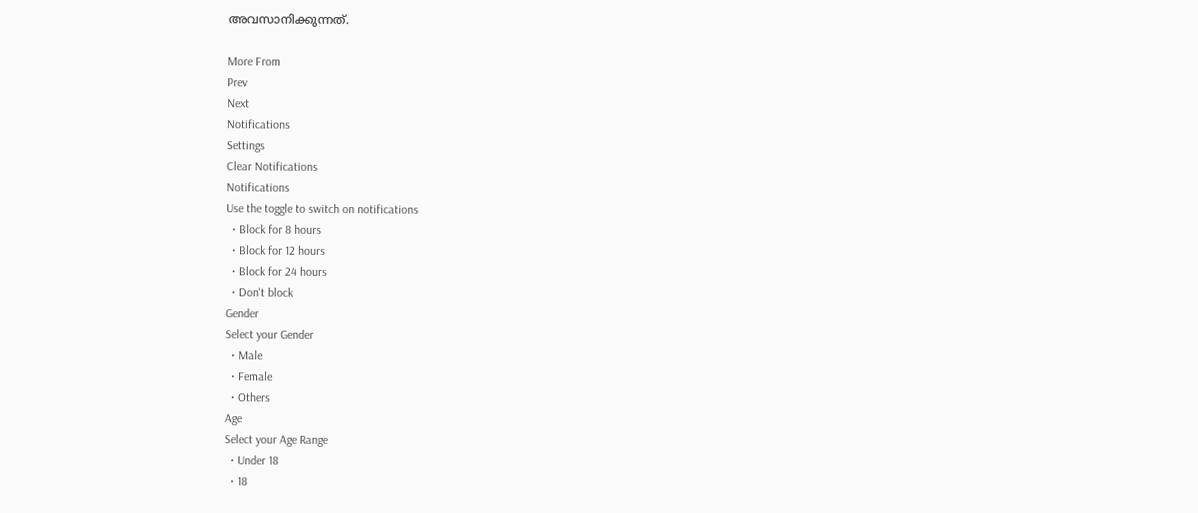അവസാനിക്കുന്നത്.

More From
Prev
Next
Notifications
Settings
Clear Notifications
Notifications
Use the toggle to switch on notifications
  • Block for 8 hours
  • Block for 12 hours
  • Block for 24 hours
  • Don't block
Gender
Select your Gender
  • Male
  • Female
  • Others
Age
Select your Age Range
  • Under 18
  • 18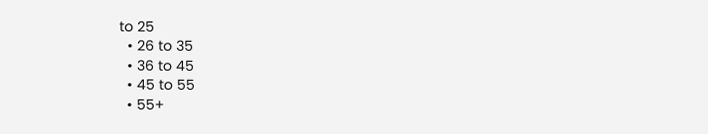to 25
  • 26 to 35
  • 36 to 45
  • 45 to 55
  • 55+